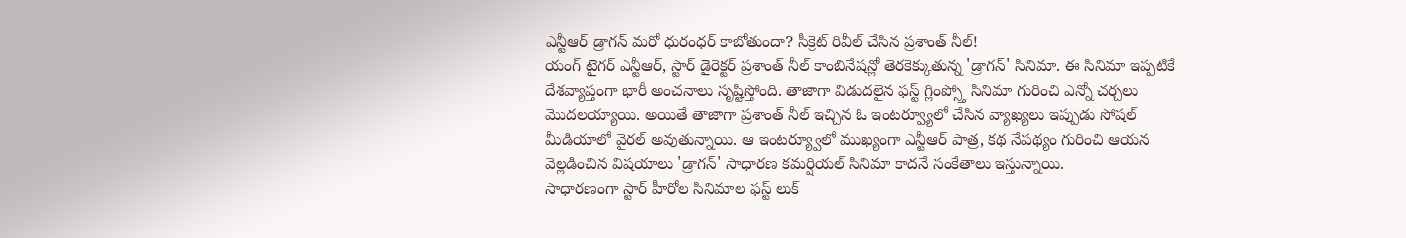ఎన్టీఆర్ డ్రాగన్ మరో ధురంధర్ కాబోతుందా? సీక్రెట్ రివీల్ చేసిన ప్రశాంత్ నీల్!
యంగ్ టైగర్ ఎన్టీఆర్, స్టార్ డైరెక్టర్ ప్రశాంత్ నీల్ కాంబినేషన్లో తెరకెక్కుతున్న 'డ్రాగన్' సినిమా. ఈ సినిమా ఇప్పటికే దేశవ్యాప్తంగా భారీ అంచనాలు సృష్టిస్తోంది. తాజాగా విడుదలైన ఫస్ట్ గ్లింప్స్తో సినిమా గురించి ఎన్నో చర్చలు మొదలయ్యాయి. అయితే తాజాగా ప్రశాంత్ నీల్ ఇచ్చిన ఓ ఇంటర్వ్యూలో చేసిన వ్యాఖ్యలు ఇప్పుడు సోషల్ మీడియాలో వైరల్ అవుతున్నాయి. ఆ ఇంటర్య్వూలో ముఖ్యంగా ఎన్టీఆర్ పాత్ర, కథ నేపథ్యం గురించి ఆయన వెల్లడించిన విషయాలు 'డ్రాగన్' సాధారణ కమర్షియల్ సినిమా కాదనే సంకేతాలు ఇస్తున్నాయి.
సాధారణంగా స్టార్ హీరోల సినిమాల ఫస్ట్ లుక్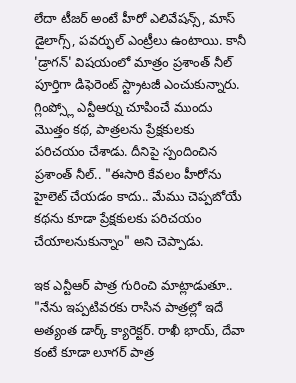లేదా టీజర్ అంటే హీరో ఎలివేషన్స్, మాస్ డైలాగ్స్, పవర్ఫుల్ ఎంట్రీలు ఉంటాయి. కానీ 'డ్రాగన్' విషయంలో మాత్రం ప్రశాంత్ నీల్ పూర్తిగా డిఫెరెంట్ స్ట్రాటజీ ఎంచుకున్నారు. గ్లింప్స్లో ఎన్టీఆర్ను చూపించే ముందు మొత్తం కథ, పాత్రలను ప్రేక్షకులకు పరిచయం చేశాడు. దీనిపై స్పందించిన ప్రశాంత్ నీల్.. "ఈసారి కేవలం హీరోను హైలెట్ చేయడం కాదు.. మేము చెప్పబోయే కథను కూడా ప్రేక్షకులకు పరిచయం చేయాలనుకున్నాం" అని చెప్పాడు.

ఇక ఎన్టీఆర్ పాత్ర గురించి మాట్లాడుతూ.. "నేను ఇప్పటివరకు రాసిన పాత్రల్లో ఇదే అత్యంత డార్క్ క్యారెక్టర్. రాఖీ భాయ్, దేవా కంటే కూడా లూగర్ పాత్ర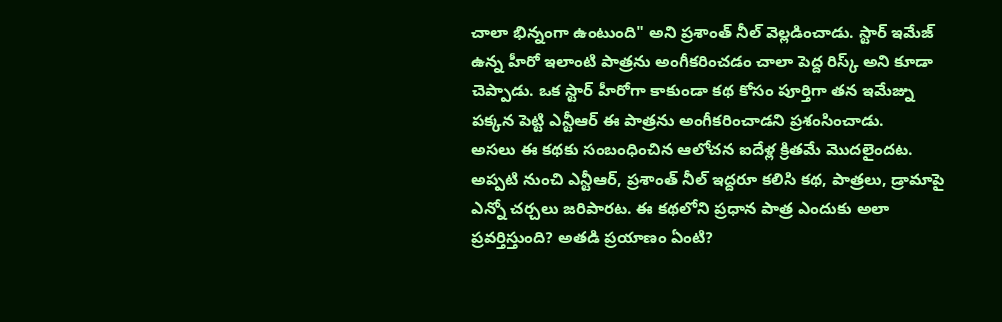చాలా భిన్నంగా ఉంటుంది" అని ప్రశాంత్ నీల్ వెల్లడించాడు. స్టార్ ఇమేజ్ ఉన్న హీరో ఇలాంటి పాత్రను అంగీకరించడం చాలా పెద్ద రిస్క్ అని కూడా చెప్పాడు. ఒక స్టార్ హీరోగా కాకుండా కథ కోసం పూర్తిగా తన ఇమేజ్ను పక్కన పెట్టి ఎన్టీఆర్ ఈ పాత్రను అంగీకరించాడని ప్రశంసించాడు.
అసలు ఈ కథకు సంబంధించిన ఆలోచన ఐదేళ్ల క్రితమే మొదలైందట. అప్పటి నుంచి ఎన్టీఆర్, ప్రశాంత్ నీల్ ఇద్దరూ కలిసి కథ, పాత్రలు, డ్రామాపై ఎన్నో చర్చలు జరిపారట. ఈ కథలోని ప్రధాన పాత్ర ఎందుకు అలా ప్రవర్తిస్తుంది? అతడి ప్రయాణం ఏంటి?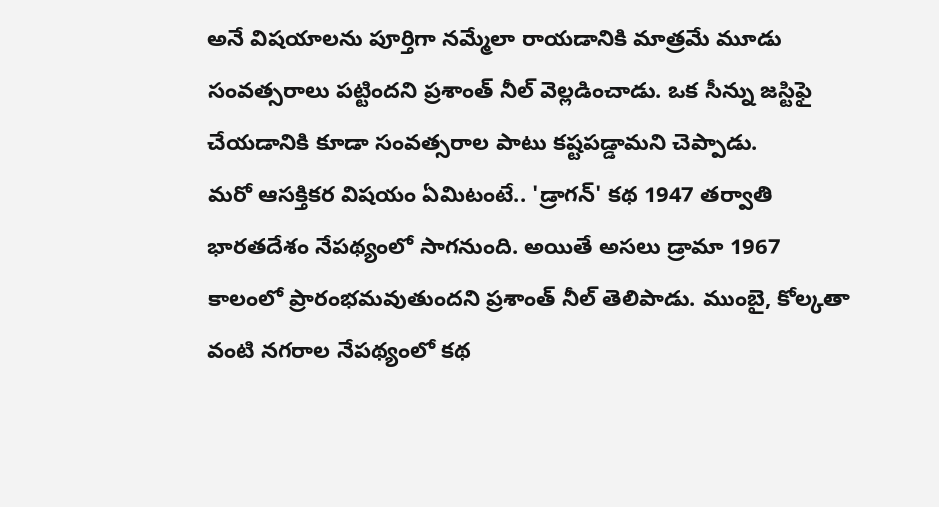అనే విషయాలను పూర్తిగా నమ్మేలా రాయడానికి మాత్రమే మూడు సంవత్సరాలు పట్టిందని ప్రశాంత్ నీల్ వెల్లడించాడు. ఒక సీన్ను జస్టిఫై చేయడానికి కూడా సంవత్సరాల పాటు కష్టపడ్డామని చెప్పాడు.
మరో ఆసక్తికర విషయం ఏమిటంటే.. 'డ్రాగన్' కథ 1947 తర్వాతి భారతదేశం నేపథ్యంలో సాగనుంది. అయితే అసలు డ్రామా 1967 కాలంలో ప్రారంభమవుతుందని ప్రశాంత్ నీల్ తెలిపాడు. ముంబై, కోల్కతా వంటి నగరాల నేపథ్యంలో కథ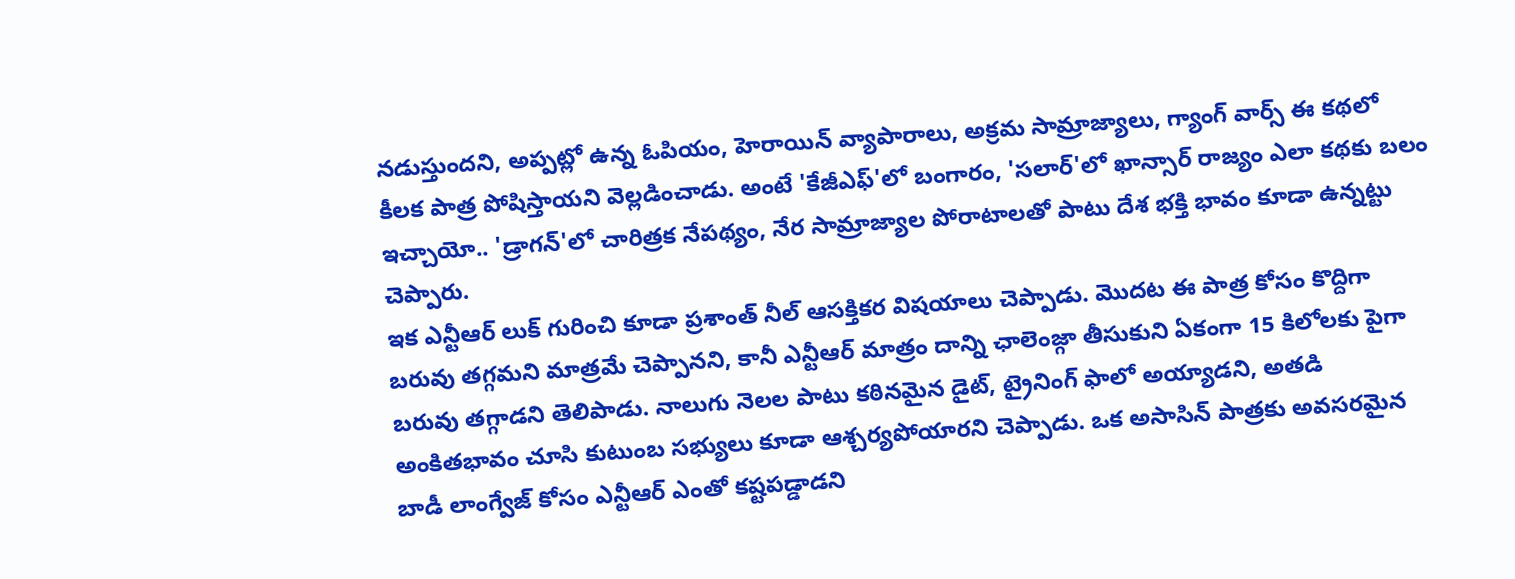నడుస్తుందని, అప్పట్లో ఉన్న ఓపియం, హెరాయిన్ వ్యాపారాలు, అక్రమ సామ్రాజ్యాలు, గ్యాంగ్ వార్స్ ఈ కథలో కీలక పాత్ర పోషిస్తాయని వెల్లడించాడు. అంటే 'కేజీఎఫ్'లో బంగారం, 'సలార్'లో ఖాన్సార్ రాజ్యం ఎలా కథకు బలం ఇచ్చాయో.. 'డ్రాగన్'లో చారిత్రక నేపథ్యం, నేర సామ్రాజ్యాల పోరాటాలతో పాటు దేశ భక్తి భావం కూడా ఉన్నట్టు చెప్పారు.
ఇక ఎన్టీఆర్ లుక్ గురించి కూడా ప్రశాంత్ నీల్ ఆసక్తికర విషయాలు చెప్పాడు. మొదట ఈ పాత్ర కోసం కొద్దిగా బరువు తగ్గమని మాత్రమే చెప్పానని, కానీ ఎన్టీఆర్ మాత్రం దాన్ని ఛాలెంజ్గా తీసుకుని ఏకంగా 15 కిలోలకు పైగా బరువు తగ్గాడని తెలిపాడు. నాలుగు నెలల పాటు కఠినమైన డైట్, ట్రైనింగ్ ఫాలో అయ్యాడని, అతడి అంకితభావం చూసి కుటుంబ సభ్యులు కూడా ఆశ్చర్యపోయారని చెప్పాడు. ఒక అసాసిన్ పాత్రకు అవసరమైన బాడీ లాంగ్వేజ్ కోసం ఎన్టీఆర్ ఎంతో కష్టపడ్డాడని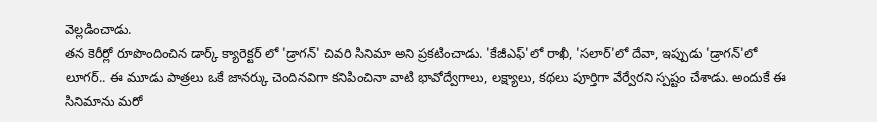వెల్లడించాడు.
తన కెరీర్లో రూపొందించిన డార్క్ క్యారెక్టర్ లో 'డ్రాగన్' చివరి సినిమా అని ప్రకటించాడు. 'కేజీఎఫ్'లో రాఖీ, 'సలార్'లో దేవా, ఇప్పుడు 'డ్రాగన్'లో లూగర్.. ఈ మూడు పాత్రలు ఒకే జానర్కు చెందినవిగా కనిపించినా వాటి భావోద్వేగాలు, లక్ష్యాలు, కథలు పూర్తిగా వేర్వేరని స్పష్టం చేశాడు. అందుకే ఈ సినిమాను మరో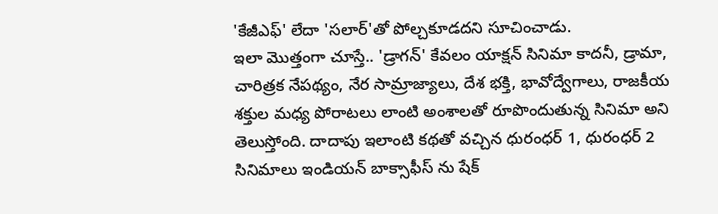'కేజీఎఫ్' లేదా 'సలార్'తో పోల్చకూడదని సూచించాడు.
ఇలా మొత్తంగా చూస్తే.. 'డ్రాగన్' కేవలం యాక్షన్ సినిమా కాదనీ, డ్రామా, చారిత్రక నేపథ్యం, నేర సామ్రాజ్యాలు, దేశ భక్తి, భావోద్వేగాలు, రాజకీయ శక్తుల మధ్య పోరాటలు లాంటి అంశాలతో రూపొందుతున్న సినిమా అని తెలుస్తోంది. దాదాపు ఇలాంటి కథతో వచ్చిన ధురంధర్ 1, ధురంధర్ 2 సినిమాలు ఇండియన్ బాక్సాఫీస్ ను షేక్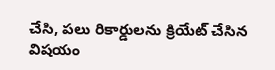చేసి, పలు రికార్డులను క్రియేట్ చేసిన విషయం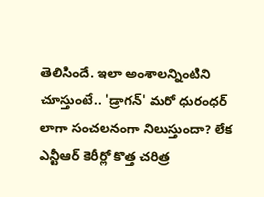తెలిసిందే. ఇలా అంశాలన్నింటిని చూస్తుంటే.. 'డ్రాగన్' మరో ధురంధర్ లాగా సంచలనంగా నిలుస్తుందా? లేక ఎన్టీఆర్ కెరీర్లో కొత్త చరిత్ర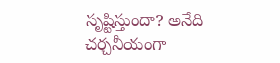సృష్టిస్తుందా? అనేది చర్చనీయంగా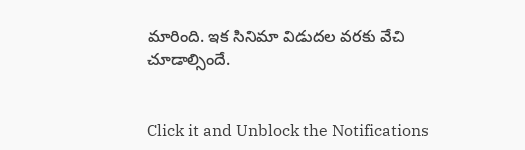మారింది. ఇక సినిమా విడుదల వరకు వేచి చూడాల్సిందే.


Click it and Unblock the Notifications